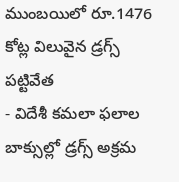ముంబయిలో రూ.1476 కోట్ల విలువైన డ్రగ్స్ పట్టివేత
- విదేశీ కమలా ఫలాల బాక్సుల్లో డ్రగ్స్ అక్రమ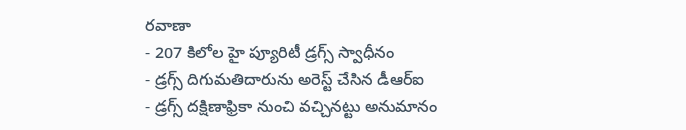రవాణా
- 207 కిలోల హై ప్యూరిటీ డ్రగ్స్ స్వాధీనం
- డ్రగ్స్ దిగుమతిదారును అరెస్ట్ చేసిన డీఆర్ఐ
- డ్రగ్స్ దక్షిణాఫ్రికా నుంచి వచ్చినట్టు అనుమానం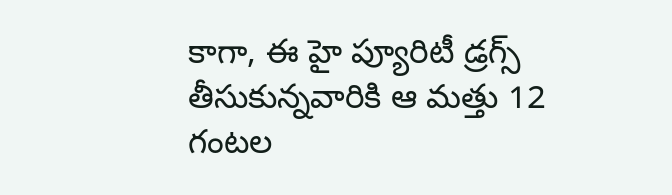కాగా, ఈ హై ప్యూరిటీ డ్రగ్స్ తీసుకున్నవారికి ఆ మత్తు 12 గంటల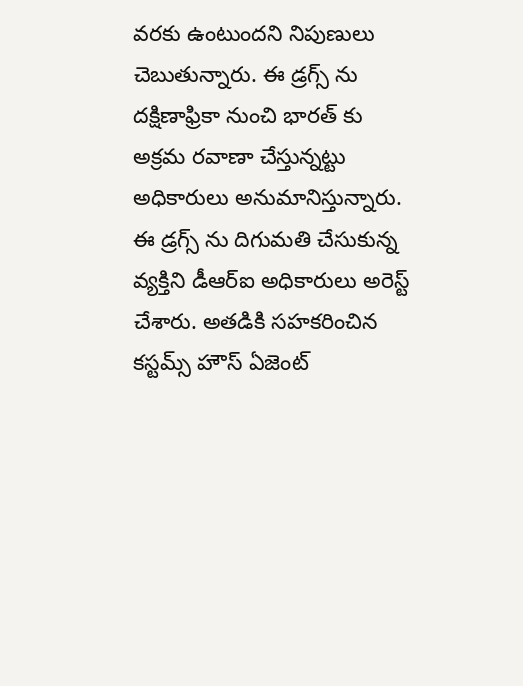వరకు ఉంటుందని నిపుణులు చెబుతున్నారు. ఈ డ్రగ్స్ ను దక్షిణాఫ్రికా నుంచి భారత్ కు అక్రమ రవాణా చేస్తున్నట్టు అధికారులు అనుమానిస్తున్నారు.
ఈ డ్రగ్స్ ను దిగుమతి చేసుకున్న వ్యక్తిని డీఆర్ఐ అధికారులు అరెస్ట్ చేశారు. అతడికి సహకరించిన కస్టమ్స్ హౌస్ ఏజెంట్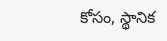కోసం, స్థానిక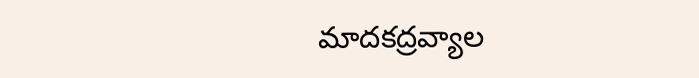మాదకద్రవ్యాల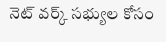నెట్ వర్క్ సభ్యుల కోసం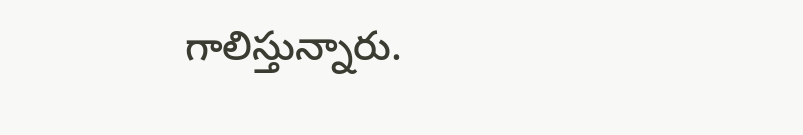గాలిస్తున్నారు.